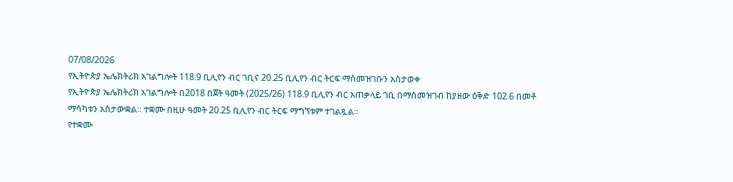07/08/2026
የኢትዮጵያ ኤሌክትሪክ አገልግሎት 118.9 ቢሊየን ብር ገቢና 20.25 ቢሊየን ብር ትርፍ ማስመዝገቡን አስታወቀ
የኢትዮጵያ ኤሌክትሪክ አገልግሎት በ2018 በጀት ዓመት (2025/26) 118.9 ቢሊየን ብር አጠቃላይ ገቢ በማስመዝገብ ከያዘው ዕቅድ 102.6 በመቶ ማሳካቱን አስታውቋል። ተቋሙ በዚሁ ዓመት 20.25 ቢሊየን ብር ትርፍ ማግኘቱም ተገልጿል።
የተቋሙ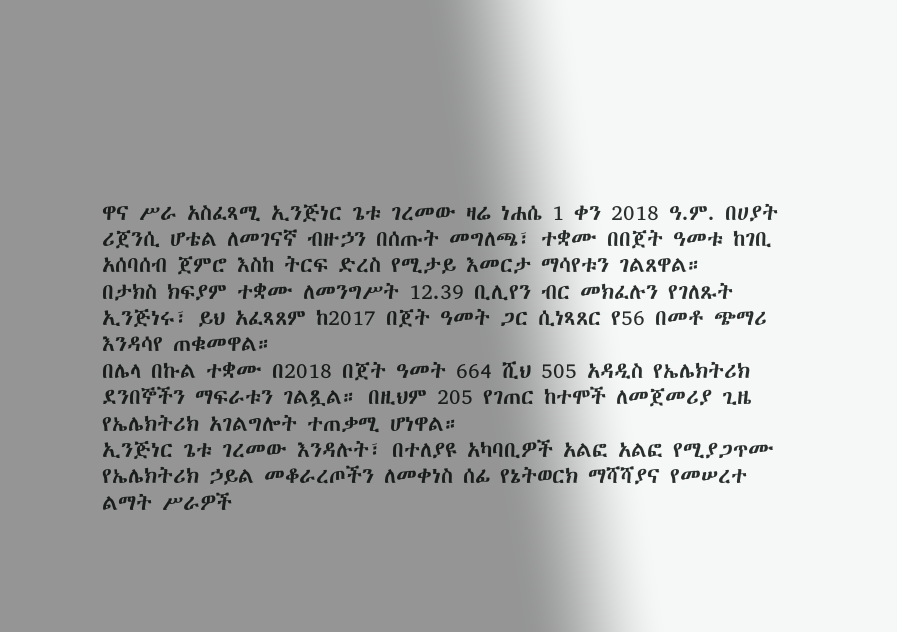ዋና ሥራ አስፈጻሚ ኢንጅነር ጌቱ ገረመው ዛሬ ነሐሴ 1 ቀን 2018 ዓ.ም. በሀያት ሪጀንሲ ሆቴል ለመገናኛ ብዙኃን በሰጡት መግለጫ፣ ተቋሙ በበጀት ዓመቱ ከገቢ አሰባሰብ ጀምሮ እስከ ትርፍ ድረስ የሚታይ እመርታ ማሳየቱን ገልጸዋል።
በታክስ ክፍያም ተቋሙ ለመንግሥት 12.39 ቢሊየን ብር መክፈሉን የገለጹት ኢንጅነሩ፣ ይህ አፈጻጸም ከ2017 በጀት ዓመት ጋር ሲነጻጸር የ56 በመቶ ጭማሪ እንዳሳየ ጠቁመዋል።
በሌላ በኩል ተቋሙ በ2018 በጀት ዓመት 664 ሺህ 505 አዳዲስ የኤሌክትሪክ ደንበኞችን ማፍራቱን ገልጿል። በዚህም 205 የገጠር ከተሞች ለመጀመሪያ ጊዜ የኤሌክትሪክ አገልግሎት ተጠቃሚ ሆነዋል።
ኢንጅነር ጌቱ ገረመው እንዳሉት፣ በተለያዩ አካባቢዎች አልፎ አልፎ የሚያጋጥሙ የኤሌክትሪክ ኃይል መቆራረጦችን ለመቀነስ ሰፊ የኔትወርክ ማሻሻያና የመሠረተ ልማት ሥራዎች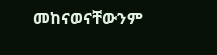መከናወናቸውንም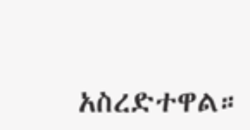አስረድተዋል።